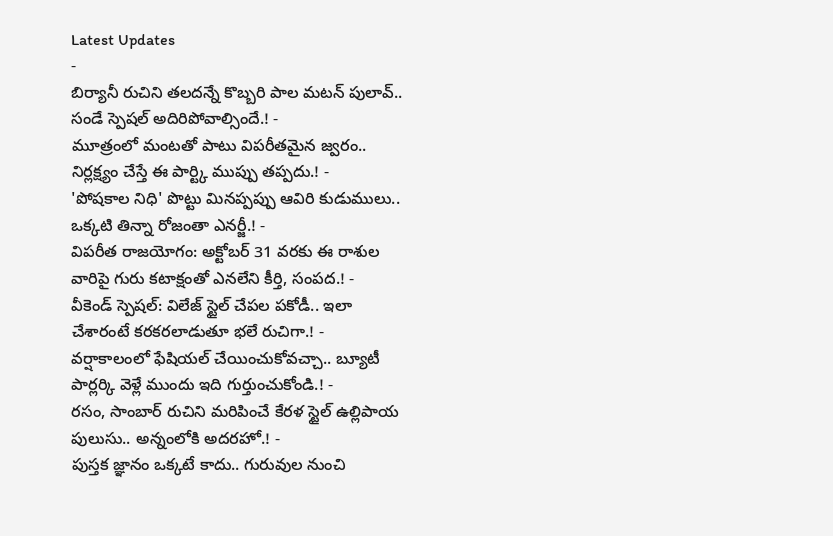Latest Updates
-
బిర్యానీ రుచిని తలదన్నే కొబ్బరి పాల మటన్ పులావ్.. సండే స్పెషల్ అదిరిపోవాల్సిందే.! -
మూత్రంలో మంటతో పాటు విపరీతమైన జ్వరం.. నిర్లక్ష్యం చేస్తే ఈ పార్ట్కి ముప్పు తప్పదు.! -
'పోషకాల నిధి' పొట్టు మినప్పప్పు ఆవిరి కుడుములు.. ఒక్కటి తిన్నా రోజంతా ఎనర్జీ.! -
విపరీత రాజయోగం: అక్టోబర్ 31 వరకు ఈ రాశుల వారిపై గురు కటాక్షంతో ఎనలేని కీర్తి, సంపద.! -
వీకెండ్ స్పెషల్: విలేజ్ స్టైల్ చేపల పకోడీ.. ఇలా చేశారంటే కరకరలాడుతూ భలే రుచిగా.! -
వర్షాకాలంలో ఫేషియల్ చేయించుకోవచ్చా.. బ్యూటీ పార్లర్కి వెళ్లే ముందు ఇది గుర్తుంచుకోండి.! -
రసం, సాంబార్ రుచిని మరిపించే కేరళ స్టైల్ ఉల్లిపాయ పులుసు.. అన్నంలోకి అదరహో.! -
పుస్తక జ్ఞానం ఒక్కటే కాదు.. గురువుల నుంచి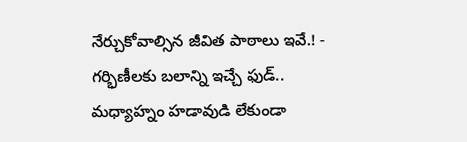నేర్చుకోవాల్సిన జీవిత పాఠాలు ఇవే.! -
గర్భిణీలకు బలాన్ని ఇచ్చే ఫుడ్.. మధ్యాహ్నం హడావుడి లేకుండా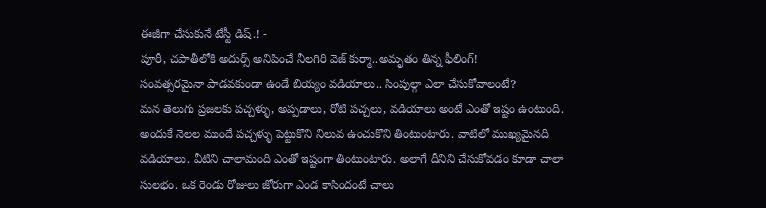ఈజీగా చేసుకునే టేస్టీ డిష్.! -
పూరీ, చపాతీలోకి అదుర్స్ అనిపించే నీలగిరి వెజ్ కుర్మా..అమృతం తిన్న ఫీలింగ్!
సంవత్సరమైనా పాడవకుండా ఉండే బియ్యం వడియాలు.. సింపుల్గా ఎలా చేసుకోవాలంటే?
మన తెలుగు ప్రజలకు పచ్చళ్ళు, అప్పడాలు, రోటి పచ్చలు, వడియాలు అంటే ఎంతో ఇష్టం ఉంటుంది. అందుకే నెలల ముందే పచ్చళ్ళు పెట్టుకొని నిలువ ఉంచుకొని తింటుంటారు. వాటిలో ముఖ్యమైనది వడియాలు. వీటిని చాలామంది ఎంతో ఇష్టంగా తింటుంటారు. అలాగే దీనిని చేసుకోవడం కూడా చాలా సులభం. ఒక రెండు రోజులు జోరుగా ఎండ కాసిందంటే చాలు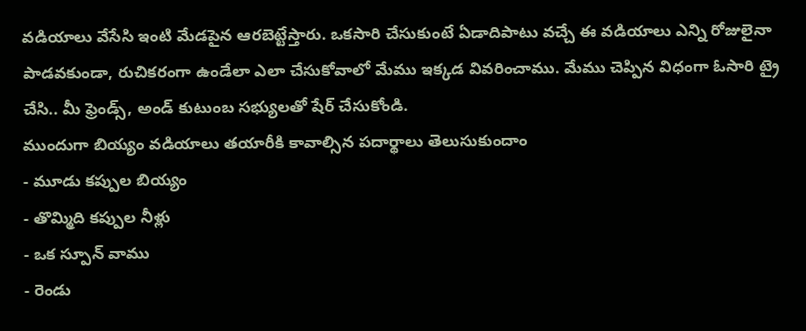వడియాలు వేసేసి ఇంటి మేడపైన ఆరబెట్టేస్తారు. ఒకసారి చేసుకుంటే ఏడాదిపాటు వచ్చే ఈ వడియాలు ఎన్ని రోజులైనా పాడవకుండా, రుచికరంగా ఉండేలా ఎలా చేసుకోవాలో మేము ఇక్కడ వివరించాము. మేము చెప్పిన విధంగా ఓసారి ట్రై చేసి.. మీ ఫ్రెండ్స్, అండ్ కుటుంబ సభ్యులతో షేర్ చేసుకోండి.
ముందుగా బియ్యం వడియాలు తయారీకి కావాల్సిన పదార్థాలు తెలుసుకుందాం
- మూడు కప్పుల బియ్యం
- తొమ్మిది కప్పుల నీళ్లు
- ఒక స్పూన్ వాము
- రెండు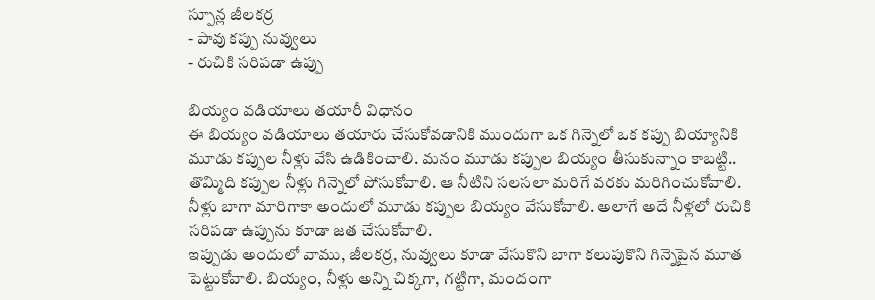స్పూన్ల జీలకర్ర
- పావు కప్పు నువ్వులు
- రుచికి సరిపడా ఉప్పు

బియ్యం వడియాలు తయారీ విధానం
ఈ బియ్యం వడియాలు తయారు చేసుకోవడానికి ముందుగా ఒక గిన్నెలో ఒక కప్పు బియ్యానికి మూడు కప్పుల నీళ్లు వేసి ఉడికించాలి. మనం మూడు కప్పుల బియ్యం తీసుకున్నాం కాబట్టి.. తొమ్మిది కప్పుల నీళ్లు గిన్నెలో పోసుకోవాలి. ఆ నీటిని సలసలా మరిగే వరకు మరిగించుకోవాలి. నీళ్లు బాగా మారిగాకా అందులో మూడు కప్పుల బియ్యం వేసుకోవాలి. అలాగే అదే నీళ్లలో రుచికి సరిపడా ఉప్పును కూడా జత చేసుకోవాలి.
ఇప్పుడు అందులో వాము, జీలకర్ర, నువ్వులు కూడా వేసుకొని బాగా కలుపుకొని గిన్నెపైన మూత పెట్టుకోవాలి. బియ్యం, నీళ్లు అన్ని చిక్కగా, గట్టిగా, మందంగా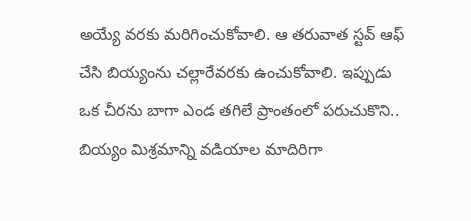అయ్యే వరకు మరిగించుకోవాలి. ఆ తరువాత స్టవ్ ఆఫ్ చేసి బియ్యంను చల్లారేవరకు ఉంచుకోవాలి. ఇప్పుడు ఒక చీరను బాగా ఎండ తగిలే ప్రాంతంలో పరుచుకొని.. బియ్యం మిశ్రమాన్ని వడియాల మాదిరిగా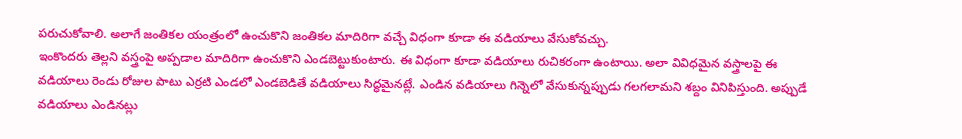పరుచుకోవాలి. అలాగే జంతికల యంత్రంలో ఉంచుకొని జంతికల మాదిరిగా వచ్చే విధంగా కూడా ఈ వడియాలు వేసుకోవచ్చు.
ఇంకొందరు తెల్లని వస్త్రంపై అప్పడాల మాదిరిగా ఉంచుకొని ఎండబెట్టుకుంటారు. ఈ విధంగా కూడా వడియాలు రుచికరంగా ఉంటాయి. అలా వివిధమైన వస్త్రాలపై ఈ వడియాలు రెండు రోజుల పాటు ఎర్రటి ఎండలో ఎండబెడితే వడియాలు సిద్ధమైనట్లే. ఎండిన వడియాలు గిన్నెలో వేసుకున్నప్పుడు గలగలామని శబ్దం వినిపిస్తుంది. అప్పుడే వడియాలు ఎండినట్లు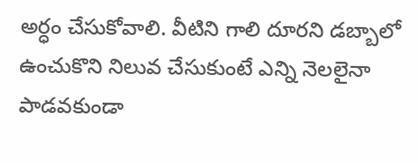అర్ధం చేసుకోవాలి. వీటిని గాలి దూరని డబ్బాలో ఉంచుకొని నిలువ చేసుకుంటే ఎన్ని నెలలైనా పాడవకుండా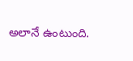అలానే ఉంటుంది.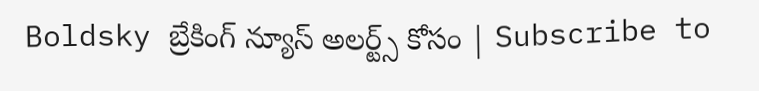Boldsky బ్రేకింగ్ న్యూస్ అలర్ట్స్ కోసం | Subscribe to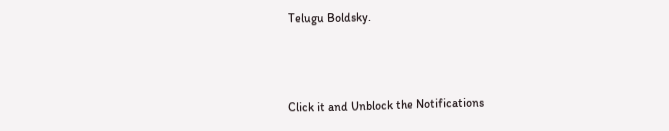Telugu Boldsky.



Click it and Unblock the Notifications